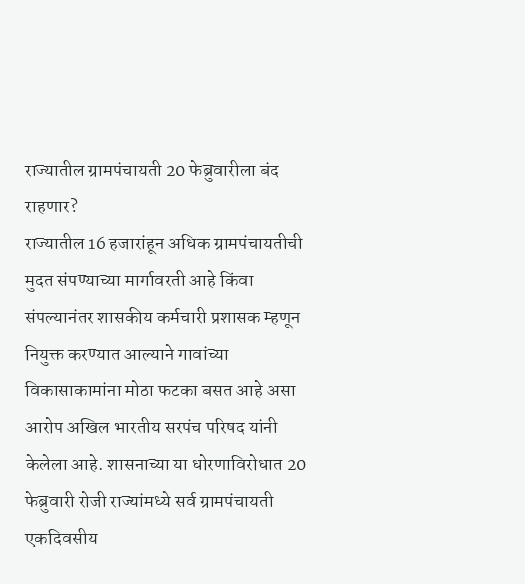राज्यातील ग्रामपंचायती 20 फेब्रुवारीला बंद राहणार?
राज्यातील 16 हजारांहून अधिक ग्रामपंचायतीची मुदत संपण्याच्या मार्गावरती आहे किंवा संपल्यानंतर शासकीय कर्मचारी प्रशासक म्हणून नियुक्त करण्यात आल्याने गावांच्या विकासाकामांना मोठा फटका बसत आहे असा आरोप अखिल भारतीय सरपंच परिषद यांनी केलेला आहे. शासनाच्या या धोरणाविरोधात 20 फेब्रुवारी रोजी राज्यांमध्ये सर्व ग्रामपंचायती एकदिवसीय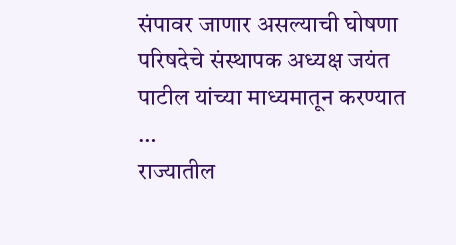संपावर जाणार असल्याची घोषणा परिषदेचे संस्थापक अध्यक्ष जयंत पाटील यांच्या माध्यमातून करण्यात …
राज्यातील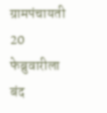ग्रामपंचायती 20 फेब्रुवारीला बंद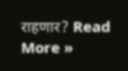राहणार? Read More »